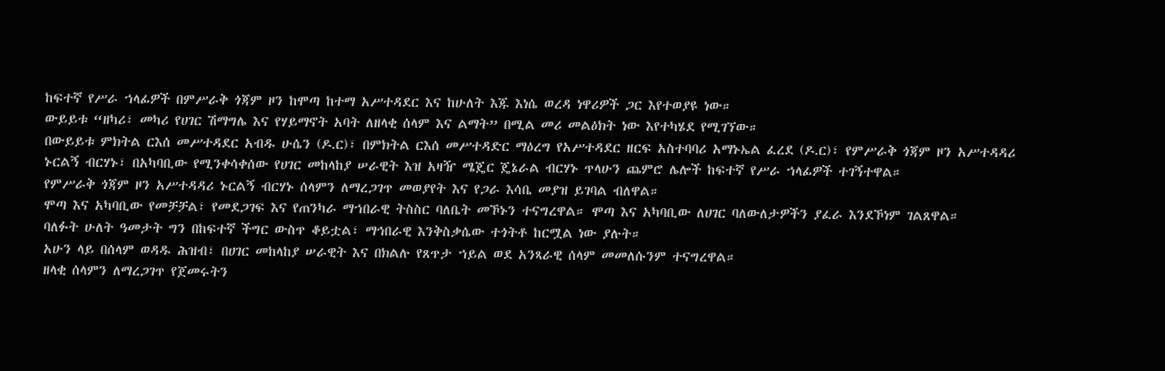ከፍተኛ የሥራ ኀላፊዎች በምሥራቅ ጎጃም ዞን ከሞጣ ከተማ አሥተዳደር እና ከሁለት እጁ እነሴ ወረዳ ነዋሪዎች ጋር እየተወያዩ ነው።
ውይይቱ “ዘካሪ፣ መካሪ የሀገር ሽማግሌ እና የሃይማኖት አባት ለዘላቂ ሰላም እና ልማት” በሚል መሪ መልዕክት ነው እየተካሄደ የሚገኘው።
በውይይቱ ምክትል ርእሰ መሥተዳደር አብዱ ሁሴን (ዶ.ር)፣ በምክትል ርእሰ መሥተዳድር ማዕረግ የአሥተዳደር ዘርፍ አስተባባሪ አማኑኤል ፈረደ (ዶ.ር)፣ የምሥራቅ ጎጃም ዞን አሥተዳዳሪ ኑርልኝ ብርሃኑ፣ በአካባቢው የሚንቀሳቀሰው የሀገር መከላከያ ሠራዊት እዝ አዛዥ ሜጄር ጄኔራል ብርሃኑ ጥላሁን ጨምሮ ሌሎች ከፍተኛ የሥራ ኀላፊዎች ተገኝተዋል።
የምሥራቅ ጎጃም ዞን አሥተዳዳሪ ኑርልኝ ብርሃኑ ሰላምን ለማረጋገጥ መወያየት እና የጋራ እሳቤ መያዝ ይገባል ብለዋል።
ሞጣ እና አካባቢው የመቻቻል፣ የመደጋገፍ እና የጠንካራ ማኀበራዊ ትስስር ባለቤት መኾኑን ተናግረዋል። ሞጣ እና አካባቢው ለሀገር ባለውለታዎችን ያፈራ እንደኾነም ገልጸዋል።
ባለፉት ሁለት ዓመታት ግን በከፍተኛ ችግር ውስጥ ቆይቷል፣ ማኅበራዊ እንቅስቃሴው ተጎትቶ ከርሟል ነው ያሉት።
አሁን ላይ በሰላም ወዳዱ ሕዝብ፣ በሀገር መከላከያ ሠራዊት እና በክልሉ የጸጥታ ኀይል ወደ አንጻራዊ ሰላም መመለሱንም ተናግረዋል።
ዘላቂ ሰላምን ለማረጋገጥ የጀመሩትን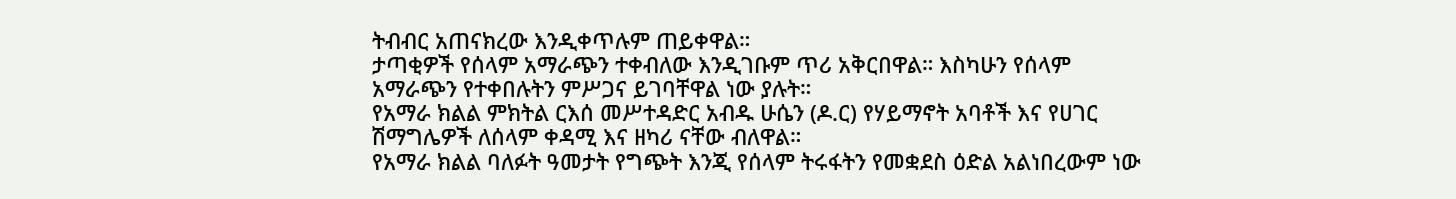ትብብር አጠናክረው እንዲቀጥሉም ጠይቀዋል።
ታጣቂዎች የሰላም አማራጭን ተቀብለው እንዲገቡም ጥሪ አቅርበዋል። እስካሁን የሰላም አማራጭን የተቀበሉትን ምሥጋና ይገባቸዋል ነው ያሉት።
የአማራ ክልል ምክትል ርእሰ መሥተዳድር አብዱ ሁሴን (ዶ.ር) የሃይማኖት አባቶች እና የሀገር ሽማግሌዎች ለሰላም ቀዳሚ እና ዘካሪ ናቸው ብለዋል።
የአማራ ክልል ባለፉት ዓመታት የግጭት እንጂ የሰላም ትሩፋትን የመቋደስ ዕድል አልነበረውም ነው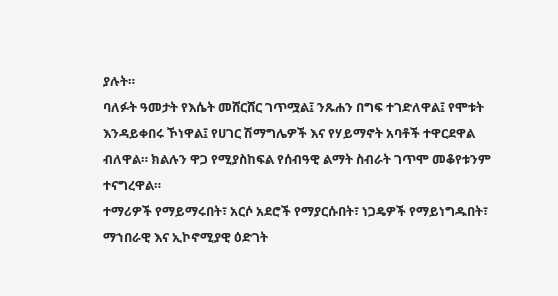ያሉት።
ባለፉት ዓመታት የእሴት መሸርሸር ገጥሟል፤ ንጹሐን በግፍ ተገድለዋል፤ የሞቱት እንዳይቀበሩ ኾነዋል፤ የሀገር ሽማግሌዎች እና የሃይማኖት አባቶች ተዋርደዋል ብለዋል። ክልሉን ዋጋ የሚያስከፍል የሰብዓዊ ልማት ስብራት ገጥሞ መቆየቱንም ተናግረዋል።
ተማሪዎች የማይማሩበት፣ አርሶ አደሮች የማያርሱበት፣ ነጋዴዎች የማይነግዱበት፣ ማኀበራዊ እና ኢኮኖሚያዊ ዕድገት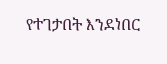የተገታበት እንደነበር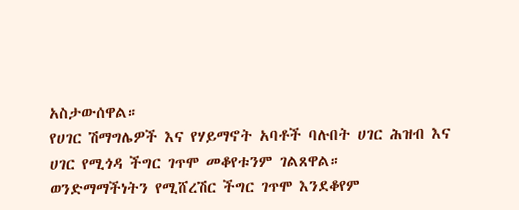አስታውሰዋል።
የሀገር ሽማግሌዎች እና የሃይማኖት አባቶች ባሉበት ሀገር ሕዝብ እና ሀገር የሚጎዳ ችግር ገጥሞ መቆየቱንም ገልጸዋል።
ወንድማማችነትን የሚሸረሽር ችግር ገጥሞ እንደቆየም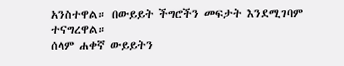አንስተዋል። በውይይት ችግሮችን መፍታት እንደሚገባም ተናግረዋል።
ሰላም ሐቀኛ ውይይትን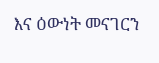እና ዕውነት መናገርን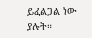ይፈልጋል ነው ያሉት።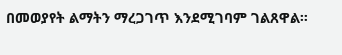በመወያየት ልማትን ማረጋገጥ እንደሚገባም ገልጸዋል።